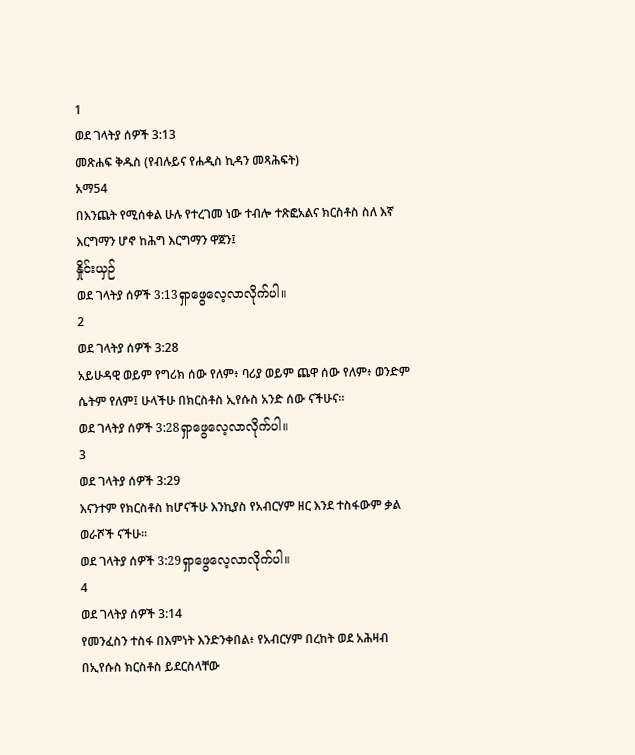1
ወደ ገላትያ ሰዎች 3:13
መጽሐፍ ቅዱስ (የብሉይና የሐዲስ ኪዳን መጻሕፍት)
አማ54
በእንጨት የሚሰቀል ሁሉ የተረገመ ነው ተብሎ ተጽፎአልና ክርስቶስ ስለ እኛ እርግማን ሆኖ ከሕግ እርግማን ዋጀን፤
နှိုင်းယှဉ်
ወደ ገላትያ ሰዎች 3:13ရှာဖွေလေ့လာလိုက်ပါ။
2
ወደ ገላትያ ሰዎች 3:28
አይሁዳዊ ወይም የግሪክ ሰው የለም፥ ባሪያ ወይም ጨዋ ሰው የለም፥ ወንድም ሴትም የለም፤ ሁላችሁ በክርስቶስ ኢየሱስ አንድ ሰው ናችሁና።
ወደ ገላትያ ሰዎች 3:28ရှာဖွေလေ့လာလိုက်ပါ။
3
ወደ ገላትያ ሰዎች 3:29
እናንተም የክርስቶስ ከሆናችሁ እንኪያስ የአብርሃም ዘር እንደ ተስፋውም ቃል ወራሾች ናችሁ።
ወደ ገላትያ ሰዎች 3:29ရှာဖွေလေ့လာလိုက်ပါ။
4
ወደ ገላትያ ሰዎች 3:14
የመንፈስን ተስፋ በእምነት እንድንቀበል፥ የአብርሃም በረከት ወደ አሕዛብ በኢየሱስ ክርስቶስ ይደርስላቸው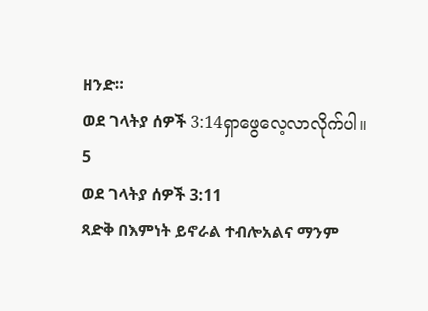ዘንድ።
ወደ ገላትያ ሰዎች 3:14ရှာဖွေလေ့လာလိုက်ပါ။
5
ወደ ገላትያ ሰዎች 3:11
ጻድቅ በእምነት ይኖራል ተብሎአልና ማንም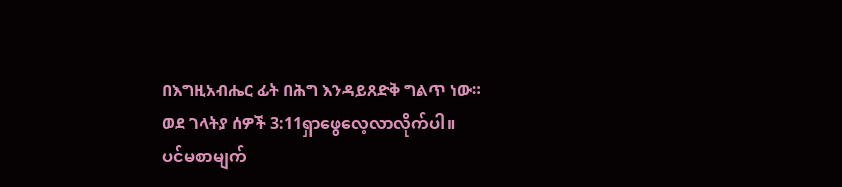በእግዚአብሔር ፊት በሕግ እንዳይጸድቅ ግልጥ ነው።
ወደ ገላትያ ሰዎች 3:11ရှာဖွေလေ့လာလိုက်ပါ။
ပင်မစာမျက်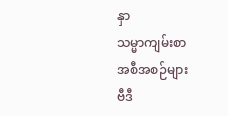နှာ
သမ္မာကျမ်းစာ
အစီအစဉ်များ
ဗီဒီ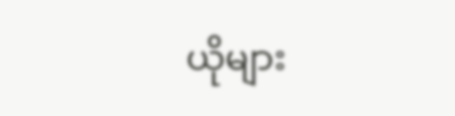ယိုများ